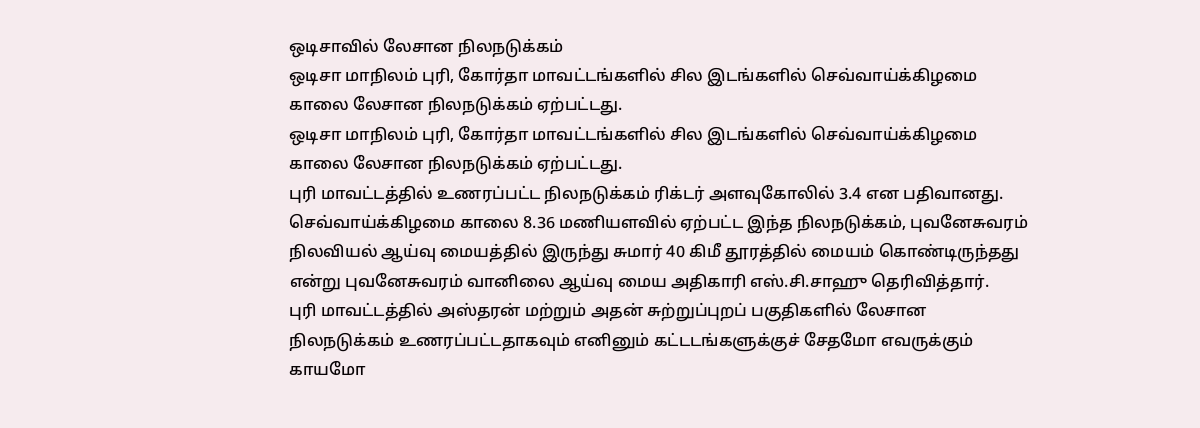ஒடிசாவில் லேசான நிலநடுக்கம்
ஒடிசா மாநிலம் புரி, கோர்தா மாவட்டங்களில் சில இடங்களில் செவ்வாய்க்கிழமை காலை லேசான நிலநடுக்கம் ஏற்பட்டது.
ஒடிசா மாநிலம் புரி, கோர்தா மாவட்டங்களில் சில இடங்களில் செவ்வாய்க்கிழமை காலை லேசான நிலநடுக்கம் ஏற்பட்டது.
புரி மாவட்டத்தில் உணரப்பட்ட நிலநடுக்கம் ரிக்டர் அளவுகோலில் 3.4 என பதிவானது. செவ்வாய்க்கிழமை காலை 8.36 மணியளவில் ஏற்பட்ட இந்த நிலநடுக்கம், புவனேசுவரம் நிலவியல் ஆய்வு மையத்தில் இருந்து சுமார் 40 கிமீ தூரத்தில் மையம் கொண்டிருந்தது என்று புவனேசுவரம் வானிலை ஆய்வு மைய அதிகாரி எஸ்.சி.சாஹு தெரிவித்தார்.
புரி மாவட்டத்தில் அஸ்தரன் மற்றும் அதன் சுற்றுப்புறப் பகுதிகளில் லேசான நிலநடுக்கம் உணரப்பட்டதாகவும் எனினும் கட்டடங்களுக்குச் சேதமோ எவருக்கும் காயமோ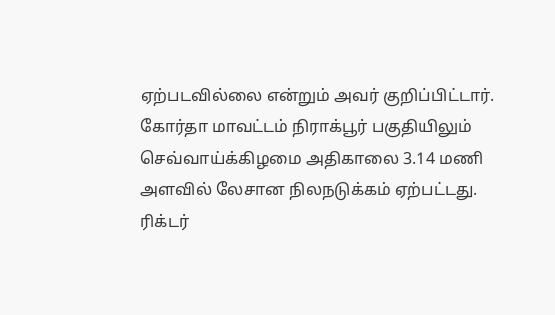ஏற்படவில்லை என்றும் அவர் குறிப்பிட்டார்.
கோர்தா மாவட்டம் நிராக்பூர் பகுதியிலும் செவ்வாய்க்கிழமை அதிகாலை 3.14 மணி
அளவில் லேசான நிலநடுக்கம் ஏற்பட்டது. ரிக்டர்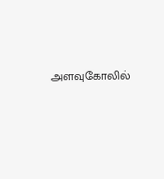அளவுகோலில்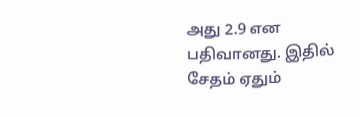அது 2.9 என பதிவானது. இதில் சேதம் ஏதும்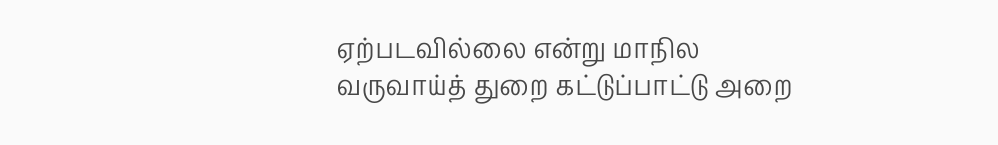ஏற்படவில்லை என்று மாநில வருவாய்த் துறை கட்டுப்பாட்டு அறை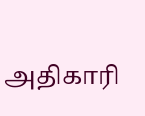அதிகாரி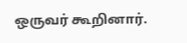ஒருவர் கூறினார்.